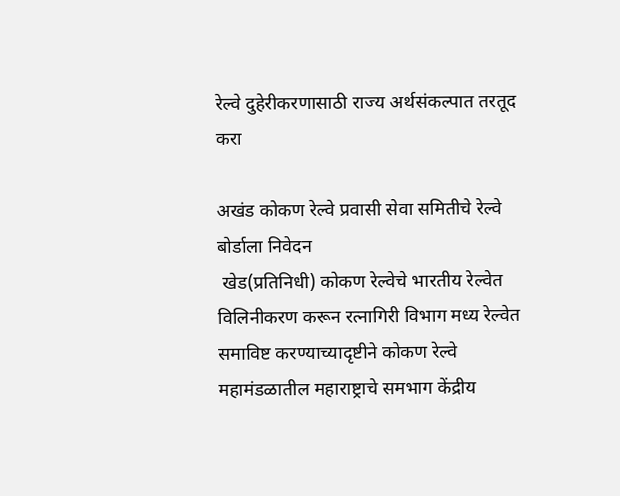रेल्वे दुहेरीकरणासाठी राज्य अर्थसंकल्पात तरतूद करा

अखंड कोकण रेल्वे प्रवासी सेवा समितीचे रेल्वे बोर्डाला निवेदन
 खेड(प्रतिनिधी) कोकण रेल्वेचे भारतीय रेल्वेत विलिनीकरण करून रत्नागिरी विभाग मध्य रेल्वेत समाविष्ट करण्याच्यादृष्टीने कोकण रेल्वे महामंडळातील महाराष्ट्राचे समभाग केंद्रीय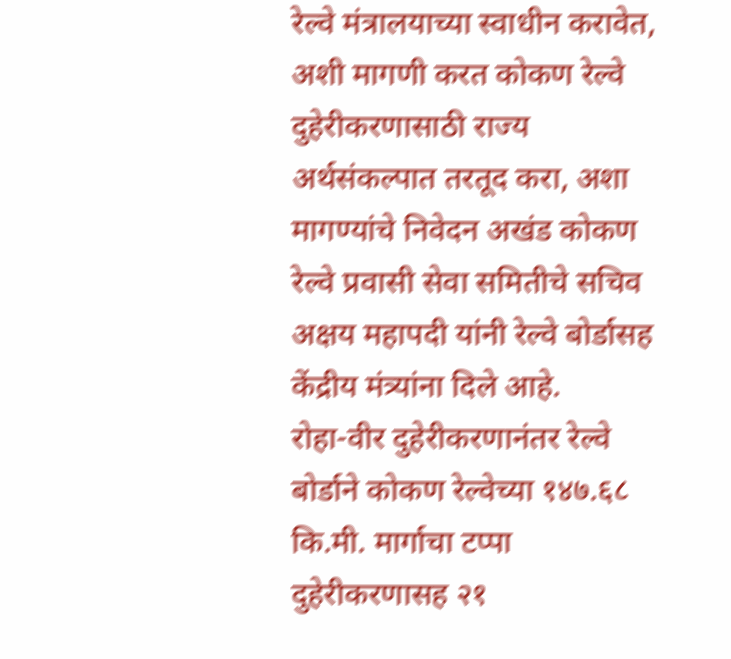रेल्वे मंत्रालयाच्या स्वाधीन करावेत, अशी मागणी करत कोकण रेल्वे दुहेरीकरणासाठी राज्य अर्थसंकल्पात तरतूद करा, अशा मागण्यांचे निवेदन अखंड कोकण रेल्वे प्रवासी सेवा समितीचे सचिव अक्षय महापदी यांनी रेल्वे बोर्डासह केंद्रीय मंत्र्यांना दिले आहे.
रोहा-वीर दुहेरीकरणानंतर रेल्वे बोर्डाने कोकण रेल्वेच्या १४७.६८ कि.मी. मार्गाचा टप्पा दुहेरीकरणासह २१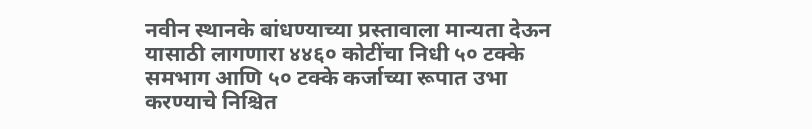नवीन स्थानके बांधण्याच्या प्रस्तावाला मान्यता देऊन यासाठी लागणारा ४४६० कोटींचा निधी ५० टक्के समभाग आणि ५० टक्के कर्जाच्या रूपात उभा करण्याचे निश्चित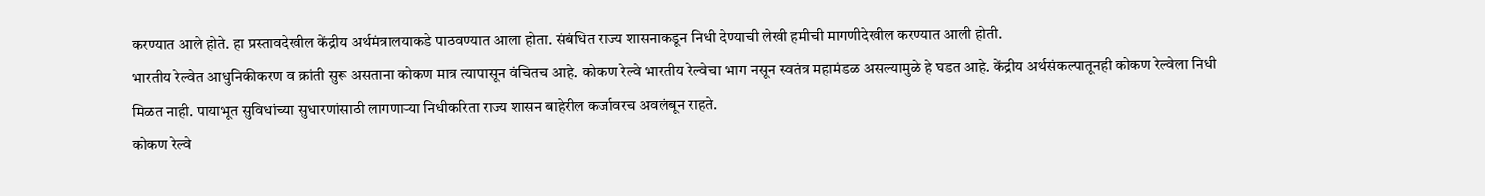करण्यात आले होते. हा प्रस्तावदेखील केंद्रीय अर्थमंत्रालयाकडे पाठवण्यात आला होता. संबंधित राज्य शासनाकडून निधी देण्याची लेखी हमीची मागणीदेखील करण्यात आली होती.
भारतीय रेल्वेत आधुनिकीकरण व क्रांती सुरू असताना कोकण मात्र त्यापासून वंचितच आहे. कोकण रेल्वे भारतीय रेल्वेचा भाग नसून स्वतंत्र महामंडळ असल्यामुळे हे घडत आहे. केंद्रीय अर्थसंकल्पातूनही कोकण रेल्वेला निधी मिळत नाही. पायाभूत सुविधांच्या सुधारणांसाठी लागणाऱ्या निधीकरिता राज्य शासन बाहेरील कर्जावरच अवलंबून राहते.
कोकण रेल्वे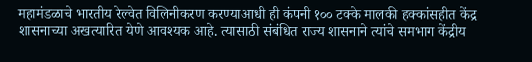महामंडळाचे भारतीय रेल्वेत विलिनीकरण करण्याआधी ही कंपनी १०० टक्के मालकी हक्कांसहीत केंद्र शासनाच्या अखत्यारित येणे आवश्यक आहे. त्यासाठी संबंधित राज्य शासनाने त्यांचे समभाग केंद्रीय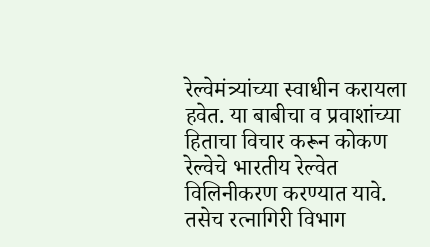रेल्वेमंत्र्यांच्या स्वाधीन करायला हवेत. या बाबीचा व प्रवाशांच्या हिताचा विचार करून कोकण रेल्वेचे भारतीय रेल्वेत विलिनीकरण करण्यात यावे. तसेच रत्नागिरी विभाग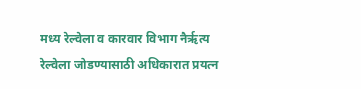मध्य रेल्वेला व कारवार विभाग नैर्ऋत्य रेल्वेला जोडण्यासाठी अधिकारात प्रयत्न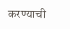करण्याची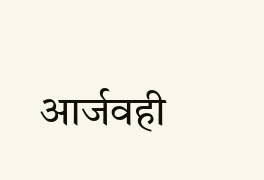आर्जवही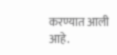करण्यात आली आहे.